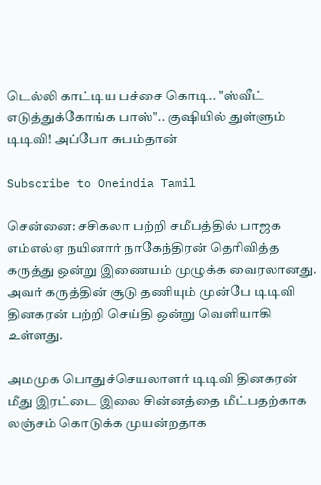டெல்லி காட்டிய பச்சை கொடி.. "ஸ்வீட் எடுத்துக்கோங்க பாஸ்".. குஷியில் துள்ளும் டிடிவி! அப்போ சுபம்தான்

Subscribe to Oneindia Tamil

சென்னை: சசிகலா பற்றி சமீபத்தில் பாஜக எம்எல்ஏ நயினார் நாகேந்திரன் தெரிவித்த கருத்து ஒன்று இணையம் முழுக்க வைரலானது. அவர் கருத்தின் சூடு தணியும் முன்பே டிடிவி தினகரன் பற்றி செய்தி ஒன்று வெளியாகி உள்ளது.

அமமுக பொதுச்செயலாளர் டிடிவி தினகரன் மீது இரட்டை இலை சின்னத்தை மீட்பதற்காக லஞ்சம் கொடுக்க முயன்றதாக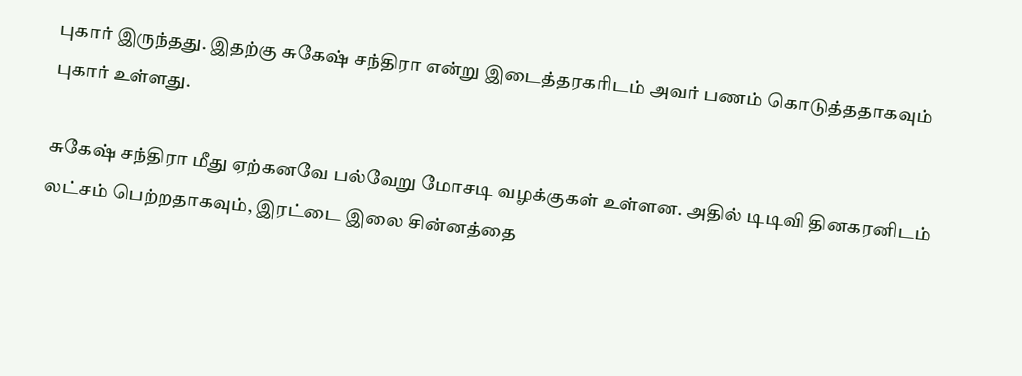புகார் இருந்தது. இதற்கு சுகேஷ் சந்திரா என்று இடைத்தரகரிடம் அவர் பணம் கொடுத்ததாகவும் புகார் உள்ளது.

சுகேஷ் சந்திரா மீது ஏற்கனவே பல்வேறு மோசடி வழக்குகள் உள்ளன. அதில் டிடிவி தினகரனிடம் லட்சம் பெற்றதாகவும், இரட்டை இலை சின்னத்தை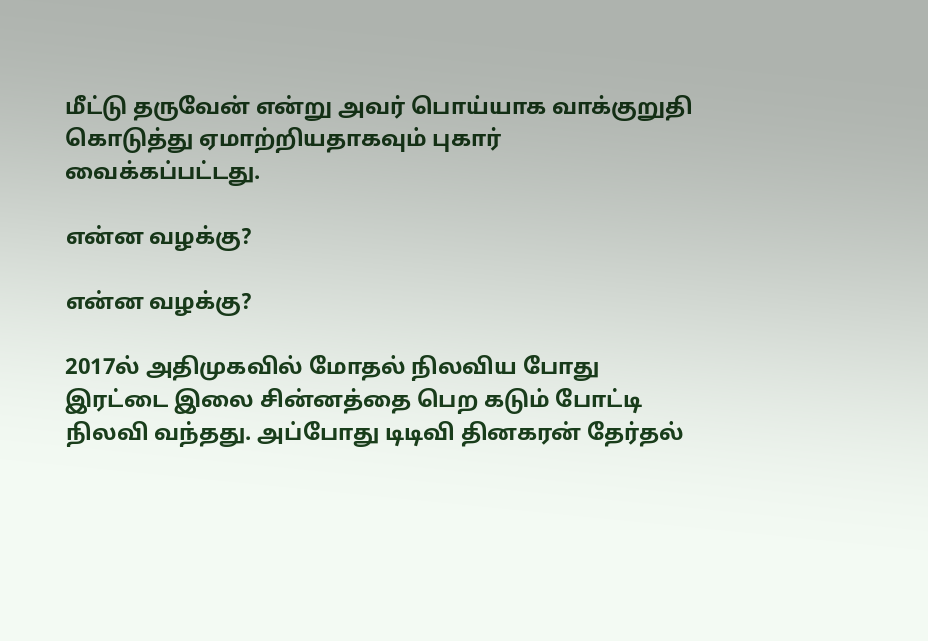மீட்டு தருவேன் என்று அவர் பொய்யாக வாக்குறுதி கொடுத்து ஏமாற்றியதாகவும் புகார் வைக்கப்பட்டது.

என்ன வழக்கு?

என்ன வழக்கு?

2017ல் அதிமுகவில் மோதல் நிலவிய போது இரட்டை இலை சின்னத்தை பெற கடும் போட்டி நிலவி வந்தது. அப்போது டிடிவி தினகரன் தேர்தல்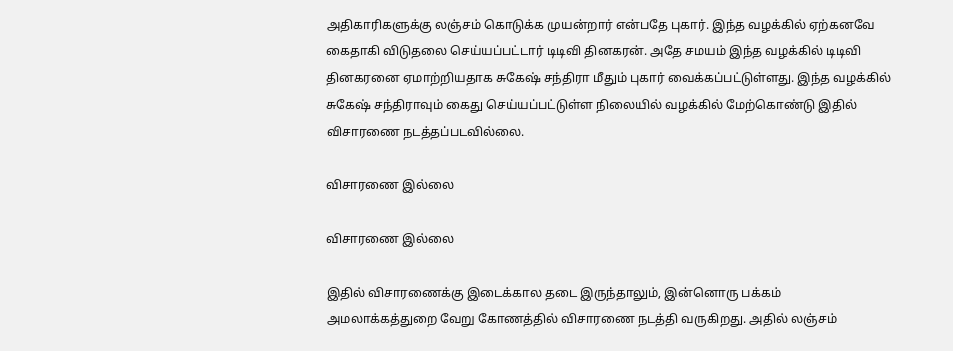அதிகாரிகளுக்கு லஞ்சம் கொடுக்க முயன்றார் என்பதே புகார். இந்த வழக்கில் ஏற்கனவே கைதாகி விடுதலை செய்யப்பட்டார் டிடிவி தினகரன். அதே சமயம் இந்த வழக்கில் டிடிவி தினகரனை ஏமாற்றியதாக சுகேஷ் சந்திரா மீதும் புகார் வைக்கப்பட்டுள்ளது. இந்த வழக்கில் சுகேஷ் சந்திராவும் கைது செய்யப்பட்டுள்ள நிலையில் வழக்கில் மேற்கொண்டு இதில் விசாரணை நடத்தப்படவில்லை.

விசாரணை இல்லை

விசாரணை இல்லை

இதில் விசாரணைக்கு இடைக்கால தடை இருந்தாலும், இன்னொரு பக்கம் அமலாக்கத்துறை வேறு கோணத்தில் விசாரணை நடத்தி வருகிறது. அதில் லஞ்சம்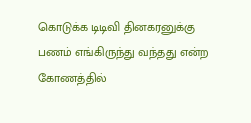கொடுக்க டிடிவி தினகரனுக்கு பணம் எங்கிருந்து வந்தது என்ற கோணத்தில்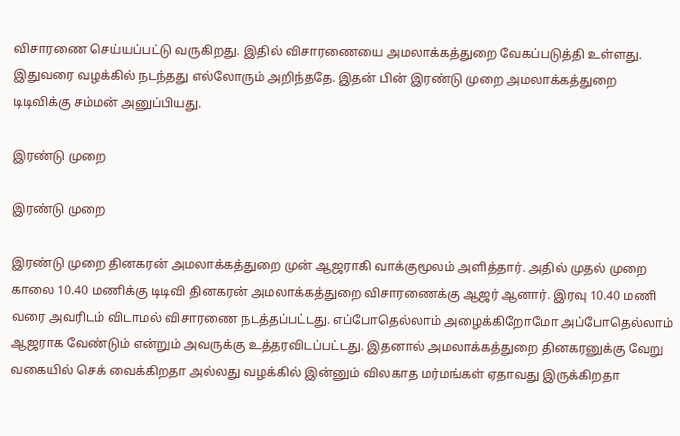விசாரணை செய்யப்பட்டு வருகிறது. இதில் விசாரணையை அமலாக்கத்துறை வேகப்படுத்தி உள்ளது. இதுவரை வழக்கில் நடந்தது எல்லோரும் அறிந்ததே. இதன் பின் இரண்டு முறை அமலாக்கத்துறை டிடிவிக்கு சம்மன் அனுப்பியது.

இரண்டு முறை

இரண்டு முறை

இரண்டு முறை தினகரன் அமலாக்கத்துறை முன் ஆஜராகி வாக்குமூலம் அளித்தார். அதில் முதல் முறை காலை 10.40 மணிக்கு டிடிவி தினகரன் அமலாக்கத்துறை விசாரணைக்கு ஆஜர் ஆனார். இரவு 10.40 மணி வரை அவரிடம் விடாமல் விசாரணை நடத்தப்பட்டது. எப்போதெல்லாம் அழைக்கிறோமோ அப்போதெல்லாம் ஆஜராக வேண்டும் என்றும் அவருக்கு உத்தரவிடப்பட்டது. இதனால் அமலாக்கத்துறை தினகரனுக்கு வேறு வகையில் செக் வைக்கிறதா அல்லது வழக்கில் இன்னும் விலகாத மர்மங்கள் ஏதாவது இருக்கிறதா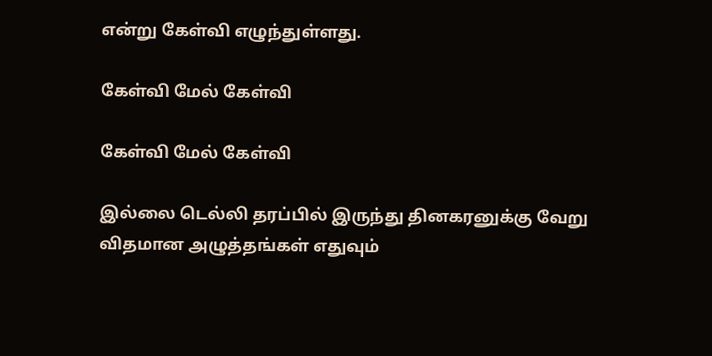என்று கேள்வி எழுந்துள்ளது.

கேள்வி மேல் கேள்வி

கேள்வி மேல் கேள்வி

இல்லை டெல்லி தரப்பில் இருந்து தினகரனுக்கு வேறு விதமான அழுத்தங்கள் எதுவும்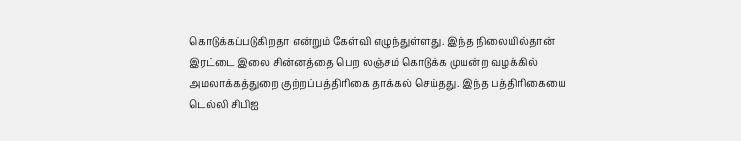கொடுக்கப்படுகிறதா என்றும் கேள்வி எழுந்துள்ளது. இந்த நிலையில்தான் இரட்டை இலை சின்னத்தை பெற லஞ்சம் கொடுக்க முயன்ற வழக்கில் அமலாக்கத்துறை குற்றப்பத்திரிகை தாக்கல் செய்தது. இந்த பத்திரிகையை டெல்லி சிபிஐ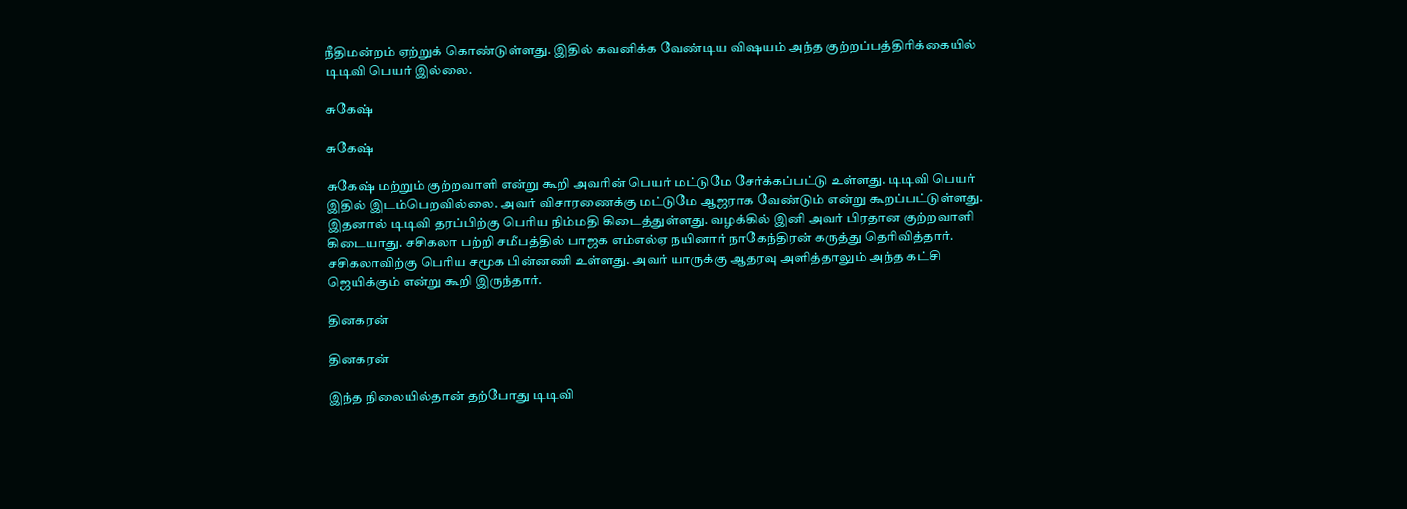நீதிமன்றம் ஏற்றுக் கொண்டுள்ளது. இதில் கவனிக்க வேண்டிய விஷயம் அந்த குற்றப்பத்திரிக்கையில் டிடிவி பெயர் இல்லை.

சுகேஷ்

சுகேஷ்

சுகேஷ் மற்றும் குற்றவாளி என்று கூறி அவரின் பெயர் மட்டுமே சேர்க்கப்பட்டு உள்ளது. டிடிவி பெயர் இதில் இடம்பெறவில்லை. அவர் விசாரணைக்கு மட்டுமே ஆஜராக வேண்டும் என்று கூறப்பட்டுள்ளது. இதனால் டிடிவி தரப்பிற்கு பெரிய நிம்மதி கிடைத்துள்ளது. வழக்கில் இனி அவர் பிரதான குற்றவாளி கிடையாது. சசிகலா பற்றி சமீபத்தில் பாஜக எம்எல்ஏ நயினார் நாகேந்திரன் கருத்து தெரிவித்தார். சசிகலாவிற்கு பெரிய சமூக பின்னணி உள்ளது. அவர் யாருக்கு ஆதரவு அளித்தாலும் அந்த கட்சி ஜெயிக்கும் என்று கூறி இருந்தார்.

தினகரன்

தினகரன்

இந்த நிலையில்தான் தற்போது டிடிவி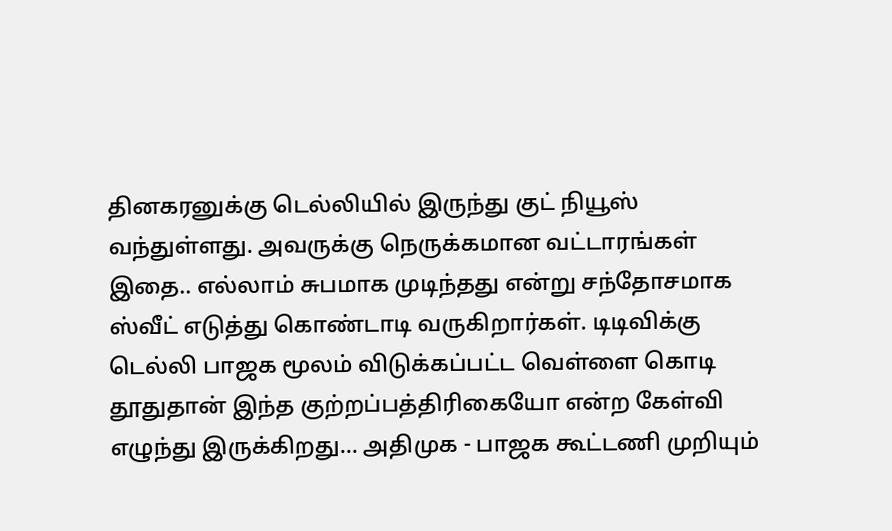தினகரனுக்கு டெல்லியில் இருந்து குட் நியூஸ் வந்துள்ளது. அவருக்கு நெருக்கமான வட்டாரங்கள் இதை.. எல்லாம் சுபமாக முடிந்தது என்று சந்தோசமாக ஸ்வீட் எடுத்து கொண்டாடி வருகிறார்கள். டிடிவிக்கு டெல்லி பாஜக மூலம் விடுக்கப்பட்ட வெள்ளை கொடி தூதுதான் இந்த குற்றப்பத்திரிகையோ என்ற கேள்வி எழுந்து இருக்கிறது... அதிமுக - பாஜக கூட்டணி முறியும்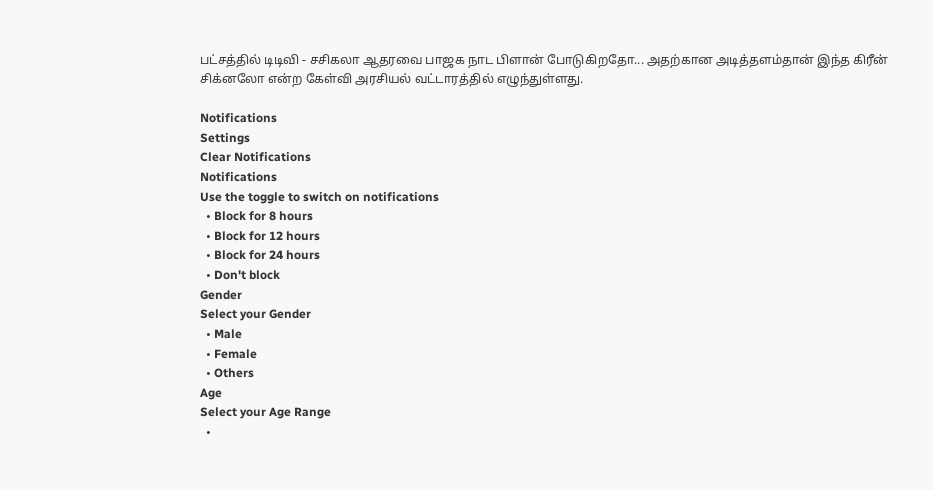பட்சத்தில் டிடிவி - சசிகலா ஆதரவை பாஜக நாட பிளான் போடுகிறதோ... அதற்கான அடித்தளம்தான் இந்த கிரீன் சிக்னலோ என்ற கேள்வி அரசியல் வட்டாரத்தில் எழுந்துள்ளது.

Notifications
Settings
Clear Notifications
Notifications
Use the toggle to switch on notifications
  • Block for 8 hours
  • Block for 12 hours
  • Block for 24 hours
  • Don't block
Gender
Select your Gender
  • Male
  • Female
  • Others
Age
Select your Age Range
  •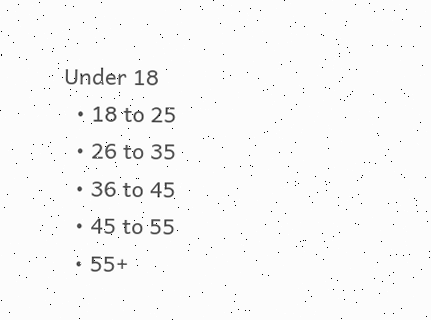Under 18
  • 18 to 25
  • 26 to 35
  • 36 to 45
  • 45 to 55
  • 55+